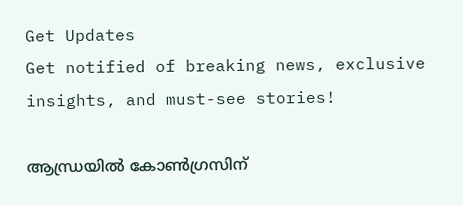Get Updates
Get notified of breaking news, exclusive insights, and must-see stories!

ആന്ധ്രയില്‍ കോണ്‍ഗ്രസിന്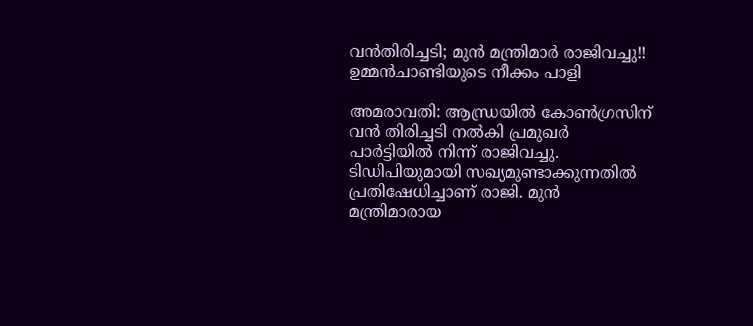വന്‍തിരിച്ചടി; മുന്‍ മന്ത്രിമാര്‍ രാജിവച്ചു!! ഉമ്മന്‍ചാണ്ടിയുടെ നീക്കം പാളി

അമരാവതി: ആന്ധ്രയില്‍ കോണ്‍ഗ്രസിന് വന്‍ തിരിച്ചടി നല്‍കി പ്രമുഖര്‍ പാര്‍ട്ടിയില്‍ നിന്ന് രാജിവച്ചു. ടിഡിപിയുമായി സഖ്യമുണ്ടാക്കുന്നതില്‍ പ്രതിഷേധിച്ചാണ് രാജി. മുന്‍ മന്ത്രിമാരായ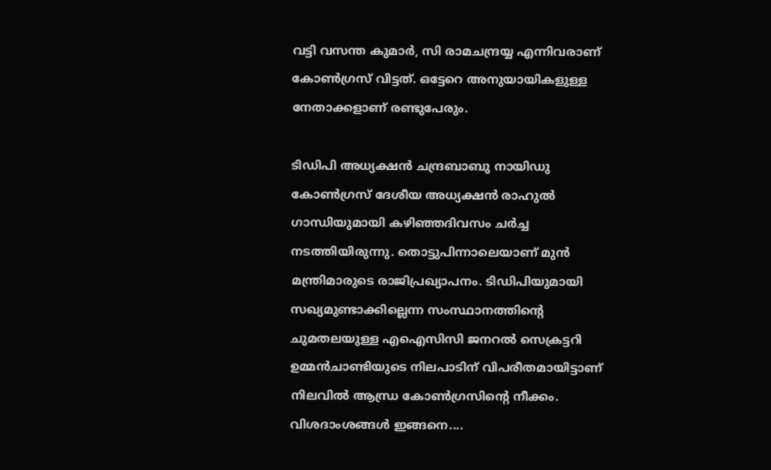വട്ടി വസന്ത കുമാര്‍, സി രാമചന്ദ്രയ്യ എന്നിവരാണ് കോണ്‍ഗ്രസ് വിട്ടത്. ഒട്ടേറെ അനുയായികളുള്ള നേതാക്കളാണ് രണ്ടുപേരും.

ടിഡിപി അധ്യക്ഷന്‍ ചന്ദ്രബാബു നായിഡു കോണ്‍ഗ്രസ് ദേശീയ അധ്യക്ഷന്‍ രാഹുല്‍ ഗാന്ധിയുമായി കഴിഞ്ഞദിവസം ചര്‍ച്ച നടത്തിയിരുന്നു. തൊട്ടുപിന്നാലെയാണ് മുന്‍ മന്ത്രിമാരുടെ രാജിപ്രഖ്യാപനം. ടിഡിപിയുമായി സഖ്യമുണ്ടാക്കില്ലെന്ന സംസ്ഥാനത്തിന്റെ ചുമതലയുള്ള എഐസിസി ജനറല്‍ സെക്രട്ടറി ഉമ്മന്‍ചാണ്ടിയുടെ നിലപാടിന് വിപരീതമായിട്ടാണ് നിലവില്‍ ആന്ധ്ര കോണ്‍ഗ്രസിന്റെ നീക്കം. വിശദാംശങ്ങള്‍ ഇങ്ങനെ....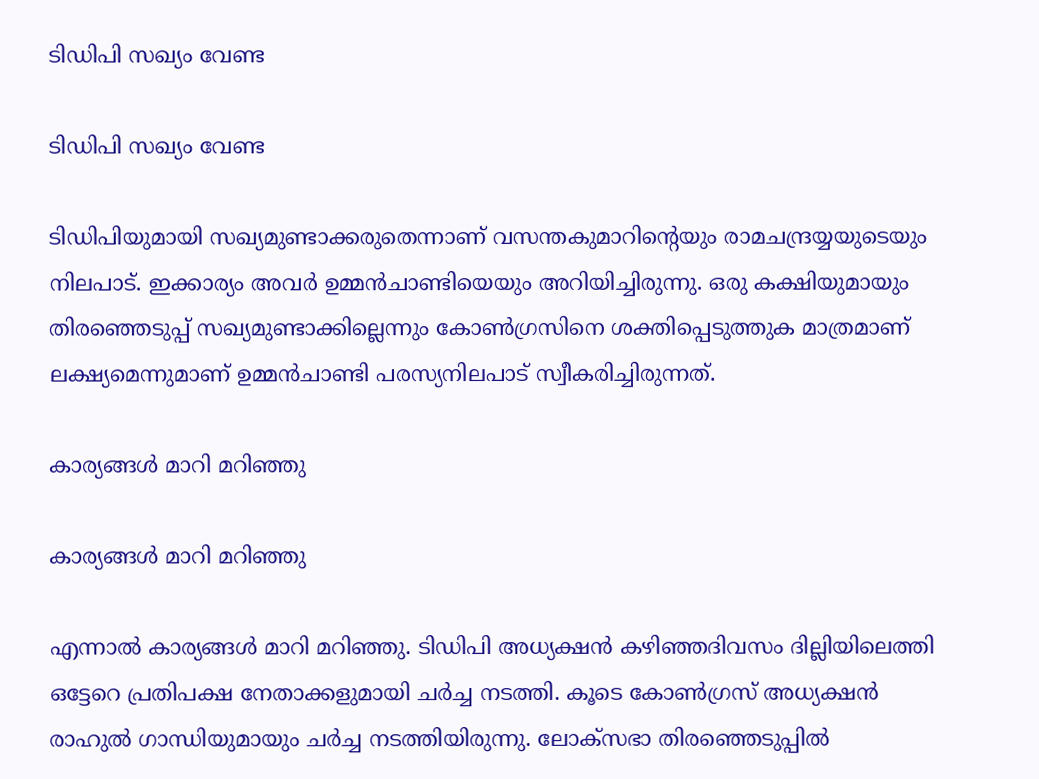ടിഡിപി സഖ്യം വേണ്ട

ടിഡിപി സഖ്യം വേണ്ട

ടിഡിപിയുമായി സഖ്യമുണ്ടാക്കരുതെന്നാണ് വസന്തകുമാറിന്റെയും രാമചന്ദ്രയ്യയുടെയും നിലപാട്. ഇക്കാര്യം അവര്‍ ഉമ്മന്‍ചാണ്ടിയെയും അറിയിച്ചിരുന്നു. ഒരു കക്ഷിയുമായും തിരഞ്ഞെടുപ്പ് സഖ്യമുണ്ടാക്കില്ലെന്നും കോണ്‍ഗ്രസിനെ ശക്തിപ്പെടുത്തുക മാത്രമാണ് ലക്ഷ്യമെന്നുമാണ് ഉമ്മന്‍ചാണ്ടി പരസ്യനിലപാട് സ്വീകരിച്ചിരുന്നത്.

കാര്യങ്ങള്‍ മാറി മറിഞ്ഞു

കാര്യങ്ങള്‍ മാറി മറിഞ്ഞു

എന്നാല്‍ കാര്യങ്ങള്‍ മാറി മറിഞ്ഞു. ടിഡിപി അധ്യക്ഷന്‍ കഴിഞ്ഞദിവസം ദില്ലിയിലെത്തി ഒട്ടേറെ പ്രതിപക്ഷ നേതാക്കളുമായി ചര്‍ച്ച നടത്തി. കൂടെ കോണ്‍ഗ്രസ് അധ്യക്ഷന്‍ രാഹുല്‍ ഗാന്ധിയുമായും ചര്‍ച്ച നടത്തിയിരുന്നു. ലോക്‌സഭാ തിരഞ്ഞെടുപ്പില്‍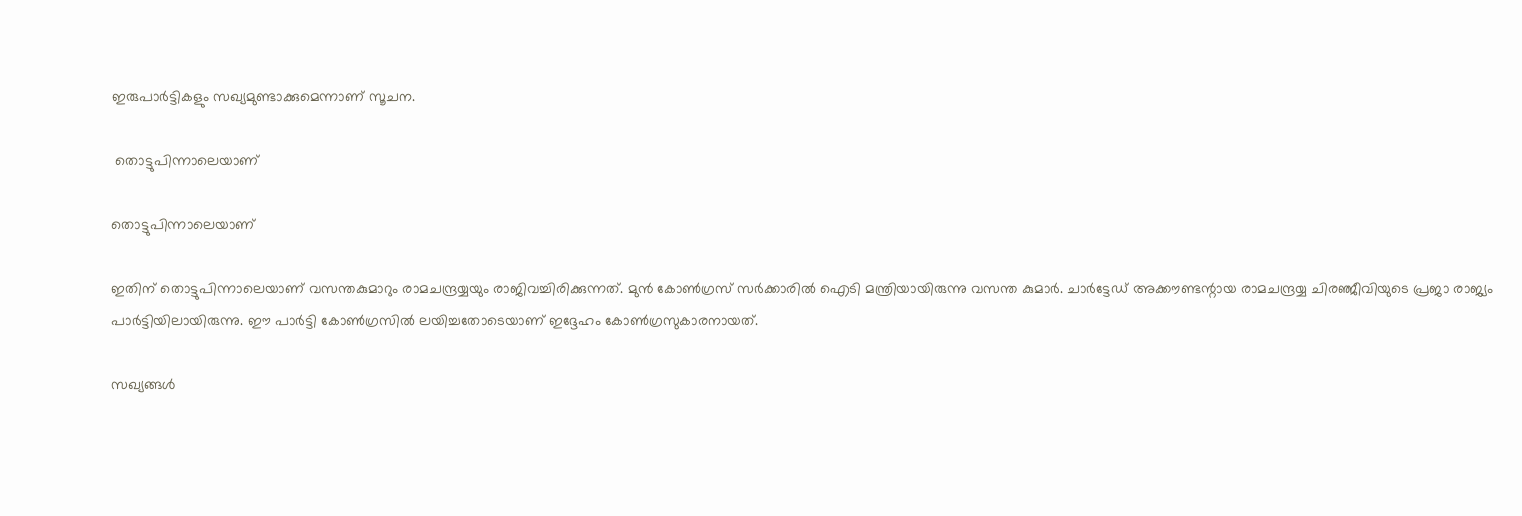ഇരുപാര്‍ട്ടികളും സഖ്യമുണ്ടാക്കുമെന്നാണ് സൂചന.

 തൊട്ടുപിന്നാലെയാണ്

തൊട്ടുപിന്നാലെയാണ്

ഇതിന് തൊട്ടുപിന്നാലെയാണ് വസന്തകുമാറും രാമചന്ദ്രയ്യയും രാജിവച്ചിരിക്കുന്നത്. മുന്‍ കോണ്‍ഗ്രസ് സര്‍ക്കാരില്‍ ഐടി മന്ത്രിയായിരുന്നു വസന്ത കുമാര്‍. ചാര്‍ട്ടേഡ് അക്കൗണ്ടന്റായ രാമചന്ദ്രയ്യ ചിരഞ്ജീവിയുടെ പ്രജാ രാജ്യം പാര്‍ട്ടിയിലായിരുന്നു. ഈ പാര്‍ട്ടി കോണ്‍ഗ്രസില്‍ ലയിച്ചതോടെയാണ് ഇദ്ദേഹം കോണ്‍ഗ്രസുകാരനായത്.

സഖ്യങ്ങള്‍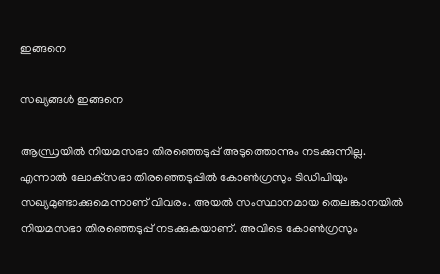ഇങ്ങനെ

സഖ്യങ്ങള്‍ ഇങ്ങനെ

ആന്ധ്രയില്‍ നിയമസഭാ തിരഞ്ഞെടുപ്പ് അടുത്തൊന്നും നടക്കുന്നില്ല. എന്നാല്‍ ലോക്‌സഭാ തിരഞ്ഞെടുപ്പില്‍ കോണ്‍ഗ്രസും ടിഡിപിയും സഖ്യമുണ്ടാക്കുമെന്നാണ് വിവരം. അയല്‍ സംസ്ഥാനമായ തെലങ്കാനയില്‍ നിയമസഭാ തിരഞ്ഞെടുപ്പ് നടക്കുകയാണ്. അവിടെ കോണ്‍ഗ്രസും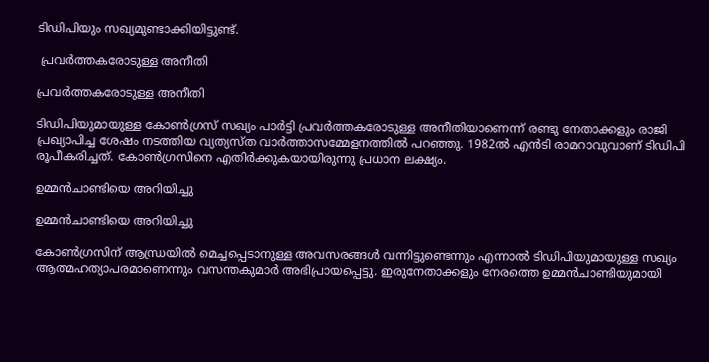ടിഡിപിയും സഖ്യമുണ്ടാക്കിയിട്ടുണ്ട്.

 പ്രവര്‍ത്തകരോടുള്ള അനീതി

പ്രവര്‍ത്തകരോടുള്ള അനീതി

ടിഡിപിയുമായുള്ള കോണ്‍ഗ്രസ് സഖ്യം പാര്‍ട്ടി പ്രവര്‍ത്തകരോടുള്ള അനീതിയാണെന്ന് രണ്ടു നേതാക്കളും രാജി പ്രഖ്യാപിച്ച ശേഷം നടത്തിയ വ്യത്യസ്ത വാര്‍ത്താസമ്മേളനത്തില്‍ പറഞ്ഞു. 1982ല്‍ എന്‍ടി രാമറാവുവാണ് ടിഡിപി രൂപീകരിച്ചത്. കോണ്‍ഗ്രസിനെ എതിര്‍ക്കുകയായിരുന്നു പ്രധാന ലക്ഷ്യം.

ഉമ്മന്‍ചാണ്ടിയെ അറിയിച്ചു

ഉമ്മന്‍ചാണ്ടിയെ അറിയിച്ചു

കോണ്‍ഗ്രസിന് ആന്ധ്രയില്‍ മെച്ചപ്പെടാനുള്ള അവസരങ്ങള്‍ വന്നിട്ടുണ്ടെന്നും എന്നാല്‍ ടിഡിപിയുമായുള്ള സഖ്യം ആത്മഹത്യാപരമാണെന്നും വസന്തകുമാര്‍ അഭിപ്രായപ്പെട്ടു. ഇരുനേതാക്കളും നേരത്തെ ഉമ്മന്‍ചാണ്ടിയുമായി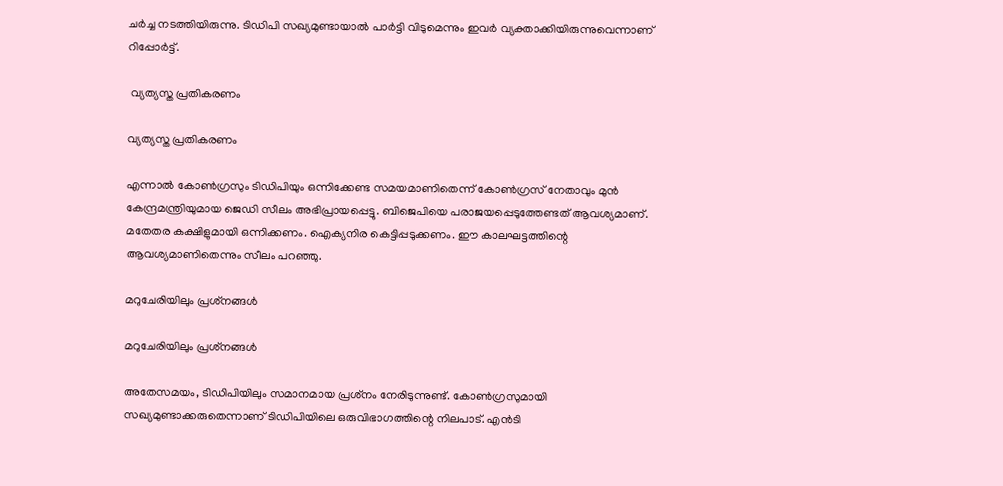ചര്‍ച്ച നടത്തിയിരുന്നു. ടിഡിപി സഖ്യമുണ്ടായാല്‍ പാര്‍ട്ടി വിടുമെന്നും ഇവര്‍ വ്യക്താക്കിയിരുന്നുവെന്നാണ് റിപ്പോര്‍ട്ട്.

 വ്യത്യസ്ത പ്രതികരണം

വ്യത്യസ്ത പ്രതികരണം

എന്നാല്‍ കോണ്‍ഗ്രസും ടിഡിപിയും ഒന്നിക്കേണ്ട സമയമാണിതെന്ന് കോണ്‍ഗ്രസ് നേതാവും മുന്‍ കേന്ദ്രമന്ത്രിയുമായ ജെഡി സീലം അഭിപ്രായപ്പെട്ടു. ബിജെപിയെ പരാജയപ്പെടുത്തേണ്ടത് ആവശ്യമാണ്. മതേതര കക്ഷിളുമായി ഒന്നിക്കണം. ഐക്യനിര കെട്ടിപ്പടുക്കണം. ഈ കാലഘട്ടത്തിന്റെ ആവശ്യമാണിതെന്നും സീലം പറഞ്ഞു.

മറുചേരിയിലും പ്രശ്‌നങ്ങള്‍

മറുചേരിയിലും പ്രശ്‌നങ്ങള്‍

അതേസമയം, ടിഡിപിയിലും സമാനമായ പ്രശ്‌നം നേരിടുന്നുണ്ട്. കോണ്‍ഗ്രസുമായി സഖ്യമുണ്ടാക്കരുതെന്നാണ് ടിഡിപിയിലെ ഒരുവിഭാഗത്തിന്റെ നിലപാട്. എന്‍ടി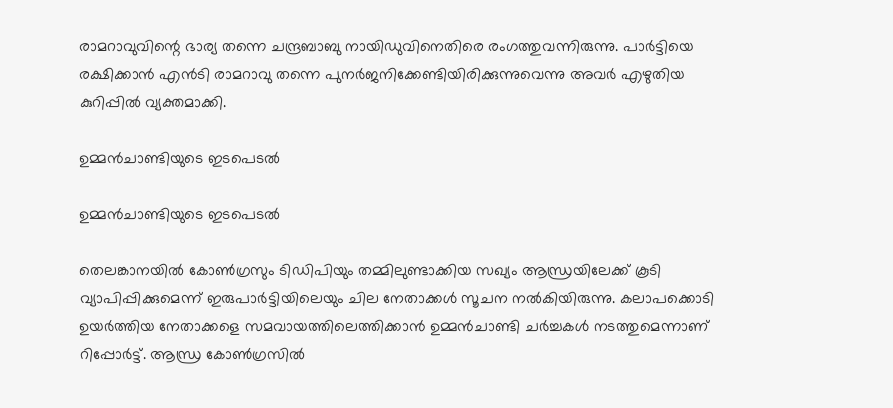രാമറാവുവിന്റെ ഭാര്യ തന്നെ ചന്ദ്രബാബു നായിഡുവിനെതിരെ രംഗത്തുവന്നിരുന്നു. പാര്‍ട്ടിയെ രക്ഷിക്കാന്‍ എന്‍ടി രാമറാവു തന്നെ പുനര്‍ജനിക്കേണ്ടിയിരിക്കുന്നുവെന്നു അവര്‍ എഴുതിയ കുറിപ്പില്‍ വ്യക്തമാക്കി.

ഉമ്മന്‍ചാണ്ടിയുടെ ഇടപെടല്‍

ഉമ്മന്‍ചാണ്ടിയുടെ ഇടപെടല്‍

തെലങ്കാനയില്‍ കോണ്‍ഗ്രസും ടിഡിപിയും തമ്മിലുണ്ടാക്കിയ സഖ്യം ആന്ധ്രയിലേക്ക് കൂടി വ്യാപിപ്പിക്കുമെന്ന് ഇരുപാര്‍ട്ടിയിലെയും ചില നേതാക്കള്‍ സൂചന നല്‍കിയിരുന്നു. കലാപക്കൊടി ഉയര്‍ത്തിയ നേതാക്കളെ സമവായത്തിലെത്തിക്കാന്‍ ഉമ്മന്‍ചാണ്ടി ചര്‍ച്ചകള്‍ നടത്തുമെന്നാണ് റിപ്പോര്‍ട്ട്. ആന്ധ്ര കോണ്‍ഗ്രസില്‍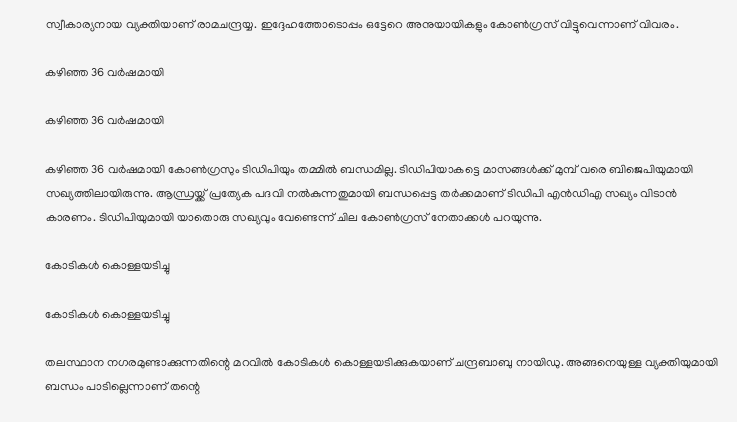സ്വീകാര്യനായ വ്യക്തിയാണ് രാമചന്ദ്രയ്യ. ഇദ്ദേഹത്തോടൊപ്പം ഒട്ടേറെ അനുയായികളും കോണ്‍ഗ്രസ് വിട്ടുവെന്നാണ് വിവരം.

കഴിഞ്ഞ 36 വര്‍ഷമായി

കഴിഞ്ഞ 36 വര്‍ഷമായി

കഴിഞ്ഞ 36 വര്‍ഷമായി കോണ്‍ഗ്രസും ടിഡിപിയും തമ്മില്‍ ബന്ധമില്ല. ടിഡിപിയാകട്ടെ മാസങ്ങള്‍ക്ക് മുമ്പ് വരെ ബിജെപിയുമായി സഖ്യത്തിലായിരുന്നു. ആന്ധ്രയ്ക്ക് പ്രത്യേക പദവി നല്‍കുന്നതുമായി ബന്ധപ്പെട്ട തര്‍ക്കമാണ് ടിഡിപി എന്‍ഡിഎ സഖ്യം വിടാന്‍ കാരണം. ടിഡിപിയുമായി യാതൊരു സഖ്യവും വേണ്ടെന്ന് ചില കോണ്‍ഗ്രസ് നേതാക്കള്‍ പറയുന്നു.

കോടികള്‍ കൊള്ളയടിച്ചു

കോടികള്‍ കൊള്ളയടിച്ചു

തലസ്ഥാന നഗരമുണ്ടാക്കുന്നതിന്റെ മറവില്‍ കോടികള്‍ കൊള്ളയടിക്കുകയാണ് ചന്ദ്രബാബു നായിഡു. അങ്ങനെയുള്ള വ്യക്തിയുമായി ബന്ധം പാടില്ലെന്നാണ് തന്റെ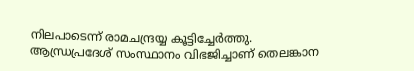നിലപാടെന്ന് രാമചന്ദ്രയ്യ കൂട്ടിച്ചേര്‍ത്തു. ആന്ധ്രപ്രദേശ് സംസ്ഥാനം വിഭജിച്ചാണ് തെലങ്കാന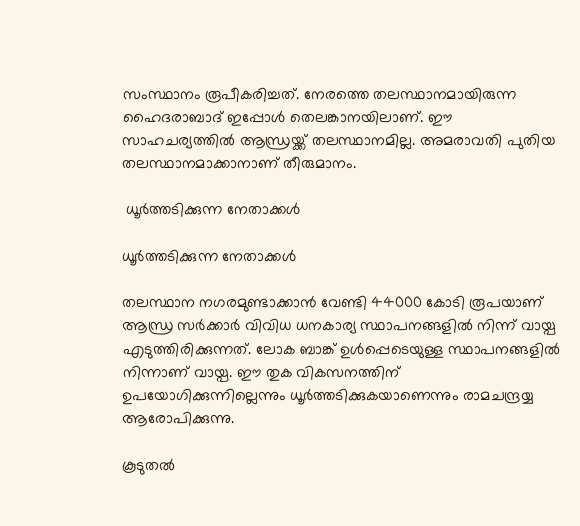സംസ്ഥാനം രൂപീകരിച്ചത്. നേരത്തെ തലസ്ഥാനമായിരുന്ന ഹൈദരാബാദ് ഇപ്പോള്‍ തെലങ്കാനയിലാണ്. ഈ സാഹചര്യത്തില്‍ ആന്ധ്രയ്ക്ക് തലസ്ഥാനമില്ല. അമരാവതി പുതിയ തലസ്ഥാനമാക്കാനാണ് തീരുമാനം.

 ധൂര്‍ത്തടിക്കുന്ന നേതാക്കള്‍

ധൂര്‍ത്തടിക്കുന്ന നേതാക്കള്‍

തലസ്ഥാന നഗരമുണ്ടാക്കാന്‍ വേണ്ടി 44000 കോടി രൂപയാണ് ആന്ധ്ര സര്‍ക്കാര്‍ വിവിധ ധനകാര്യ സ്ഥാപനങ്ങളില്‍ നിന്ന് വായ്പ എടുത്തിരിക്കുന്നത്. ലോക ബാങ്ക് ഉള്‍പ്പെടെയുള്ള സ്ഥാപനങ്ങളില്‍ നിന്നാണ് വായ്പ. ഈ തുക വികസനത്തിന് ഉപയോഗിക്കുന്നില്ലെന്നും ധൂര്‍ത്തടിക്കുകയാണെന്നും രാമചന്ദ്രയ്യ ആരോപിക്കുന്നു.

കൂടുതല്‍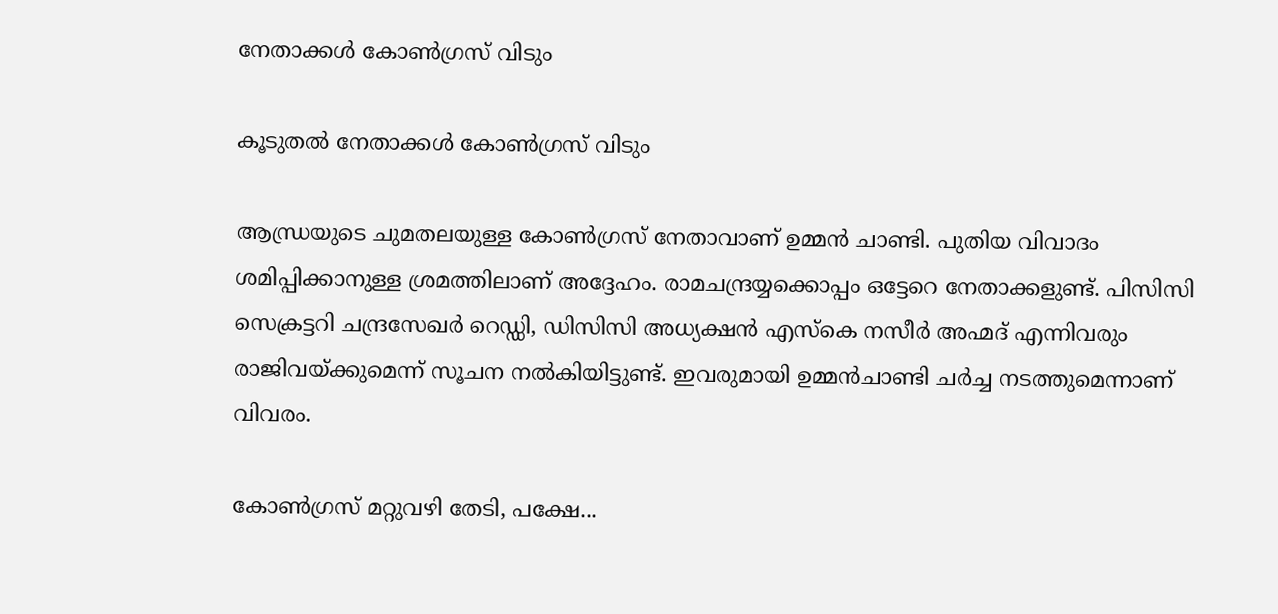നേതാക്കള്‍ കോണ്‍ഗ്രസ് വിടും

കൂടുതല്‍ നേതാക്കള്‍ കോണ്‍ഗ്രസ് വിടും

ആന്ധ്രയുടെ ചുമതലയുള്ള കോണ്‍ഗ്രസ് നേതാവാണ് ഉമ്മന്‍ ചാണ്ടി. പുതിയ വിവാദം ശമിപ്പിക്കാനുള്ള ശ്രമത്തിലാണ് അദ്ദേഹം. രാമചന്ദ്രയ്യക്കൊപ്പം ഒട്ടേറെ നേതാക്കളുണ്ട്. പിസിസി സെക്രട്ടറി ചന്ദ്രസേഖര്‍ റെഡ്ഡി, ഡിസിസി അധ്യക്ഷന്‍ എസ്‌കെ നസീര്‍ അഹ്മദ് എന്നിവരും രാജിവയ്ക്കുമെന്ന് സൂചന നല്‍കിയിട്ടുണ്ട്. ഇവരുമായി ഉമ്മന്‍ചാണ്ടി ചര്‍ച്ച നടത്തുമെന്നാണ് വിവരം.

കോണ്‍ഗ്രസ് മറ്റുവഴി തേടി, പക്ഷേ...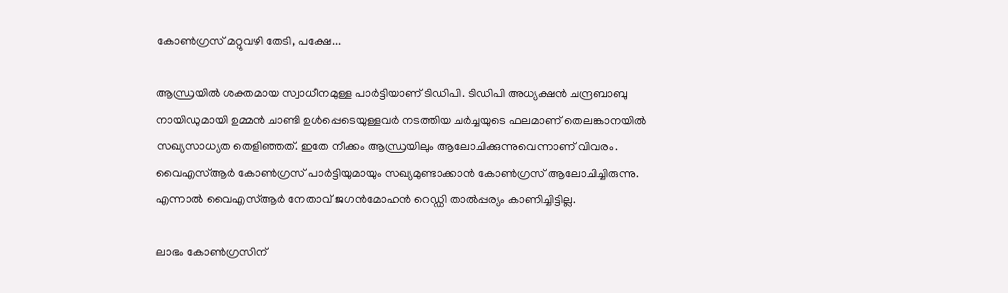കോണ്‍ഗ്രസ് മറ്റുവഴി തേടി, പക്ഷേ...

ആന്ധ്രയില്‍ ശക്തമായ സ്വാധീനമുള്ള പാര്‍ട്ടിയാണ് ടിഡിപി. ടിഡിപി അധ്യക്ഷന്‍ ചന്ദ്രബാബു നായിഡുമായി ഉമ്മന്‍ ചാണ്ടി ഉള്‍പ്പെടെയുള്ളവര്‍ നടത്തിയ ചര്‍ച്ചയുടെ ഫലമാണ് തെലങ്കാനയില്‍ സഖ്യസാധ്യത തെളിഞ്ഞത്. ഇതേ നീക്കം ആന്ധ്രയിലും ആലോചിക്കുന്നുവെന്നാണ് വിവരം. വൈഎസ്ആര്‍ കോണ്‍ഗ്രസ് പാര്‍ട്ടിയുമായും സഖ്യമുണ്ടാക്കാന്‍ കോണ്‍ഗ്രസ് ആലോചിച്ചിരുന്നു. എന്നാല്‍ വൈഎസ്ആര്‍ നേതാവ് ജഗന്‍മോഹന്‍ റെഡ്ഡി താല്‍പ്പര്യം കാണിച്ചിട്ടില്ല.

ലാഭം കോണ്‍ഗ്രസിന്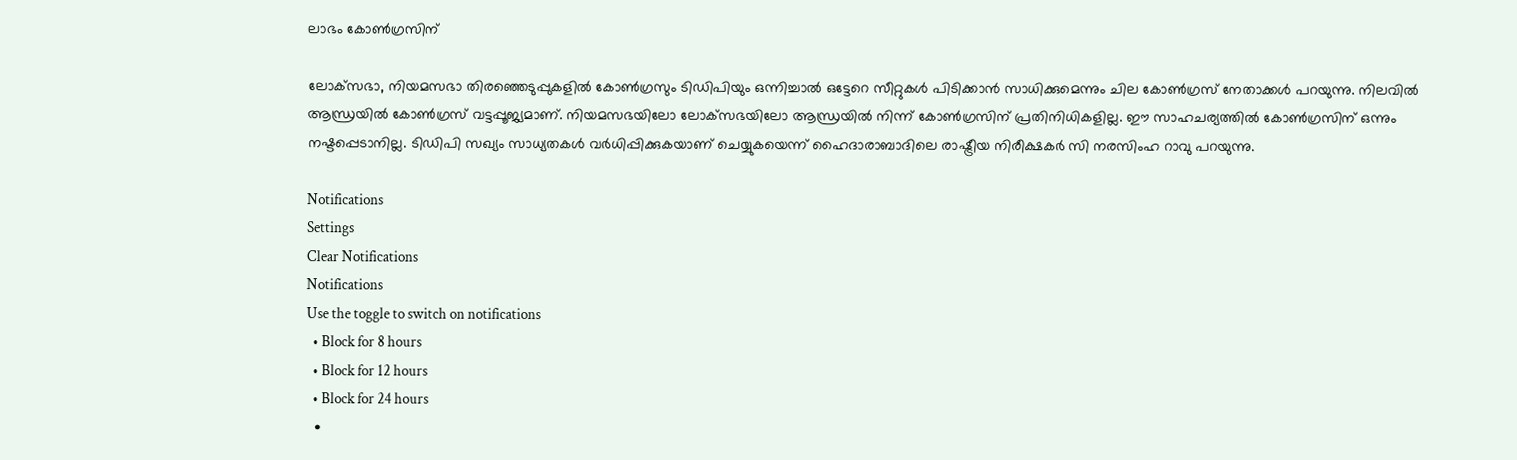ലാഭം കോണ്‍ഗ്രസിന്

ലോക്‌സഭാ, നിയമസഭാ തിരഞ്ഞെടുപ്പുകളില്‍ കോണ്‍ഗ്രസും ടിഡിപിയും ഒന്നിച്ചാല്‍ ഒട്ടേറെ സീറ്റുകള്‍ പിടിക്കാന്‍ സാധിക്കുമെന്നും ചില കോണ്‍ഗ്രസ് നേതാക്കള്‍ പറയുന്നു. നിലവില്‍ ആന്ധ്രയില്‍ കോണ്‍ഗ്രസ് വട്ടപ്പൂജ്യമാണ്. നിയമസഭയിലോ ലോക്‌സഭയിലോ ആന്ധ്രയില്‍ നിന്ന് കോണ്‍ഗ്രസിന് പ്രതിനിധികളില്ല. ഈ സാഹചര്യത്തില്‍ കോണ്‍ഗ്രസിന് ഒന്നും നഷ്ടപ്പെടാനില്ല. ടിഡിപി സഖ്യം സാധ്യതകള്‍ വര്‍ധിപ്പിക്കുകയാണ് ചെയ്യുകയെന്ന് ഹൈദാരാബാദിലെ രാഷ്ട്രീയ നിരീക്ഷകര്‍ സി നരസിംഹ റാവു പറയുന്നു.

Notifications
Settings
Clear Notifications
Notifications
Use the toggle to switch on notifications
  • Block for 8 hours
  • Block for 12 hours
  • Block for 24 hours
  •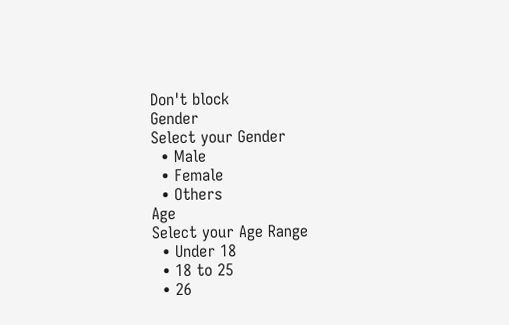Don't block
Gender
Select your Gender
  • Male
  • Female
  • Others
Age
Select your Age Range
  • Under 18
  • 18 to 25
  • 26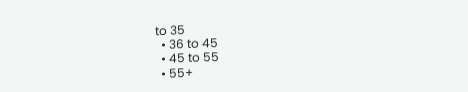to 35
  • 36 to 45
  • 45 to 55
  • 55+